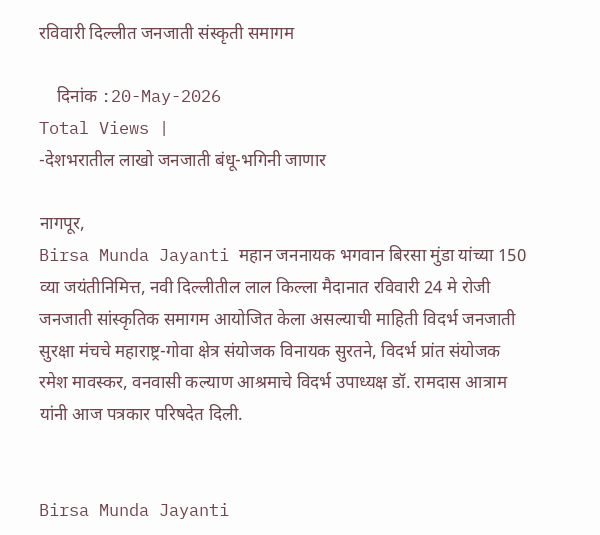रविवारी दिल्लीत जनजाती संस्कृती समागम

    दिनांक :20-May-2026
Total Views |
-देशभरातील लाखो जनजाती बंधू-भगिनी जाणार

नागपूर,
Birsa Munda Jayanti महान जननायक भगवान बिरसा मुंडा यांच्या 150 व्या जयंतीनिमित्त, नवी दिल्लीतील लाल किल्ला मैदानात रविवारी 24 मे रोजी जनजाती सांस्कृतिक समागम आयोजित केला असल्याची माहिती विदर्भ जनजाती सुरक्षा मंचचे महाराष्ट्र-गोवा क्षेत्र संयोजक विनायक सुरतने, विदर्भ प्रांत संयोजक रमेश मावस्कर, वनवासी कल्याण आश्रमाचे विदर्भ उपाध्यक्ष डॉ. रामदास आत्राम यांनी आज पत्रकार परिषदेत दिली.


Birsa Munda Jayanti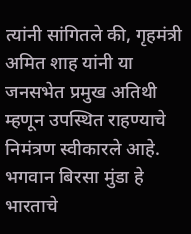त्यांनी सांगितले की, गृहमंत्री अमित शाह यांनी या जनसभेत प्रमुख अतिथी म्हणून उपस्थित राहण्याचे निमंत्रण स्वीकारले आहे. भगवान बिरसा मुंडा हे भारताचे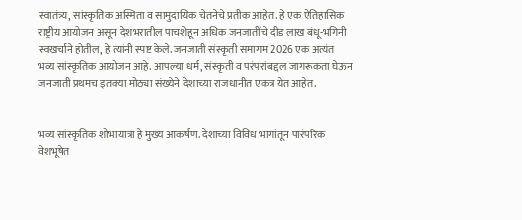स्वातंत्र्य, सांस्कृतिक अस्मिता व सामुदायिक चेतनेचे प्रतीक आहेत. हे एक ऐतिहासिक राष्ट्रीय आयोजन असून देशभरातील पाचशेहून अधिक जनजातींचे दीड लाख बंधू-भगिनी स्वखर्चाने होतील, हे त्यांनी स्पष्ट केले. जनजाती संस्कृती समागम 2026 एक अत्यंत भव्य सांस्कृतिक आयोजन आहे. आपल्या धर्म, संस्कृती व परंपरांबद्दल जागरूकता घेऊन जनजाती प्रथमच इतक्या मोठ्या संख्येने देशाच्या राजधानीत एकत्र येत आहेत.


भव्य सांस्कृतिक शोभायात्रा हे मुख्य आकर्षण. देशाच्या विविध भागांतून पारंपरिक वेशभूषेत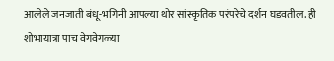आलेले जनजाती बंधू-भगिनी आपल्या थोर सांस्कृतिक परंपरेचे दर्शन घडवतील. ही शोभायात्रा पाच वेगवेगळ्या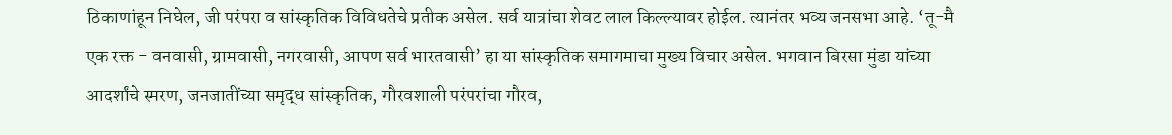ठिकाणांहून निघेल, जी परंपरा व सांस्कृतिक विविधतेचे प्रतीक असेल. सर्व यात्रांचा शेवट लाल किल्ल्यावर होईल. त्यानंतर भव्य जनसभा आहे. ‘तू-मै एक रक्त - वनवासी, ग्रामवासी, नगरवासी, आपण सर्व भारतवासी’ हा या सांस्कृतिक समागमाचा मुख्य विचार असेल. भगवान बिरसा मुंडा यांच्या आदर्शांचे स्मरण, जनजातींच्या समृद्ध सांस्कृतिक, गौरवशाली परंपरांचा गौरव,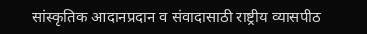सांस्कृतिक आदानप्रदान व संवादासाठी राष्ट्रीय व्यासपीठ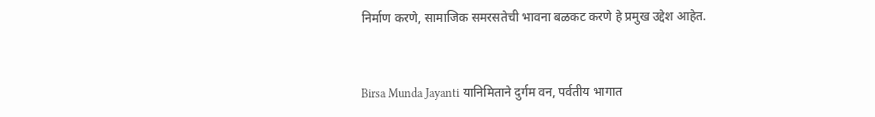निर्माण करणे, सामाजिक समरसतेची भावना बळकट करणे हे प्रमुख उद्देश आहेत.


Birsa Munda Jayanti यानिमिताने दुर्गम वन, पर्वतीय भागात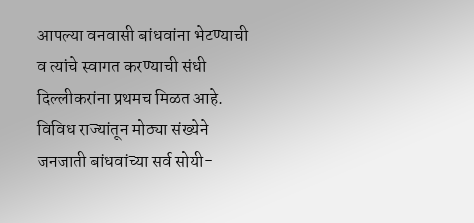आपल्या वनवासी बांधवांना भेटण्याची व त्यांचे स्वागत करण्याची संधी दिल्लीकरांना प्रथमच मिळत आहे. विविध राज्यांतून मोठ्या संख्येने जनजाती बांधवांच्या सर्व सोयी-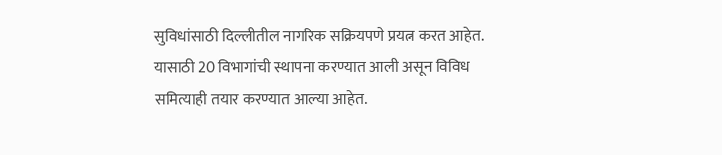सुविधांसाठी दिल्लीतील नागरिक सक्रियपणे प्रयत्न करत आहेत. यासाठी 20 विभागांची स्थापना करण्यात आली असून विविध समित्याही तयार करण्यात आल्या आहेत.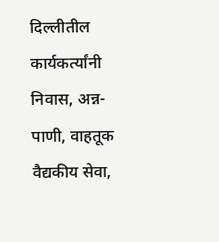दिल्लीतील कार्यकर्त्यांनी निवास, अन्न-पाणी, वाहतूक वैद्यकीय सेवा,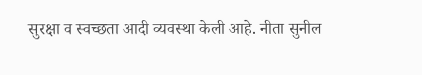सुरक्षा व स्वच्छता आदी व्यवस्था केली आहे. नीता सुनील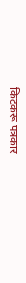किटकरू पत्रकार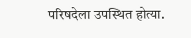परिषदेला उपस्थित होत्या.